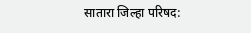सातारा जिल्हा परिषद: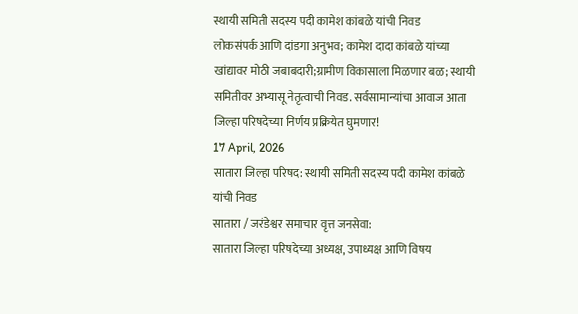स्थायी समिती सदस्य पदी कामेश कांबळे यांची निवड
लोकसंपर्क आणि दांडगा अनुभव; कामेश दादा कांबळे यांच्या खांद्यावर मोठी जबाबदारी;ग्रामीण विकासाला मिळणार बळ; स्थायी समितीवर अभ्यासू नेतृत्वाची निवड. सर्वसामान्यांचा आवाज आता जिल्हा परिषदेच्या निर्णय प्रक्रियेत घुमणार!
17 April, 2026
सातारा जिल्हा परिषद: स्थायी समिती सदस्य पदी कामेश कांबळे यांची निवड
सातारा / जरंडेश्वर समाचार वृत्त जनसेवा:
सातारा जिल्हा परिषदेच्या अध्यक्ष, उपाध्यक्ष आणि विषय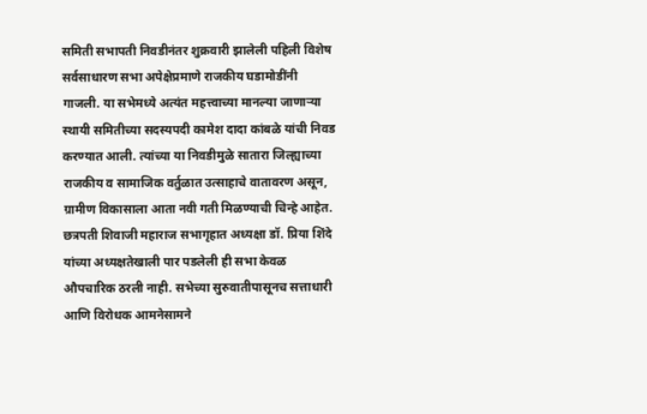समिती सभापती निवडीनंतर शुक्रवारी झालेली पहिली विशेष सर्वसाधारण सभा अपेक्षेप्रमाणे राजकीय घडामोडींनी गाजली. या सभेमध्ये अत्यंत महत्त्वाच्या मानल्या जाणाऱ्या स्थायी समितीच्या सदस्यपदी कामेश दादा कांबळे यांची निवड करण्यात आली. त्यांच्या या निवडीमुळे सातारा जिल्ह्याच्या राजकीय व सामाजिक वर्तुळात उत्साहाचे वातावरण असून, ग्रामीण विकासाला आता नवी गती मिळण्याची चिन्हे आहेत.
छत्रपती शिवाजी महाराज सभागृहात अध्यक्षा डॉ. प्रिया शिंदे यांच्या अध्यक्षतेखाली पार पडलेली ही सभा केवळ औपचारिक ठरली नाही. सभेच्या सुरुवातीपासूनच सत्ताधारी आणि विरोधक आमनेसामने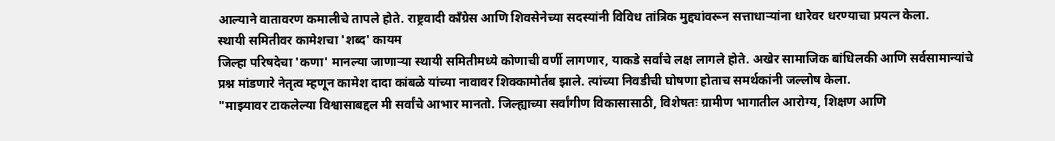आल्याने वातावरण कमालीचे तापले होते. राष्ट्रवादी काँग्रेस आणि शिवसेनेच्या सदस्यांनी विविध तांत्रिक मुद्द्यांवरून सत्ताधाऱ्यांना धारेवर धरण्याचा प्रयत्न केला.
स्थायी समितीवर कामेशचा 'शब्द' कायम
जिल्हा परिषदेचा 'कणा' मानल्या जाणाऱ्या स्थायी समितीमध्ये कोणाची वर्णी लागणार, याकडे सर्वांचे लक्ष लागले होते. अखेर सामाजिक बांधिलकी आणि सर्वसामान्यांचे प्रश्न मांडणारे नेतृत्व म्हणून कामेश दादा कांबळे यांच्या नावावर शिक्कामोर्तब झाले. त्यांच्या निवडीची घोषणा होताच समर्थकांनी जल्लोष केला.
"माझ्यावर टाकलेल्या विश्वासाबद्दल मी सर्वांचे आभार मानतो. जिल्ह्याच्या सर्वांगीण विकासासाठी, विशेषतः ग्रामीण भागातील आरोग्य, शिक्षण आणि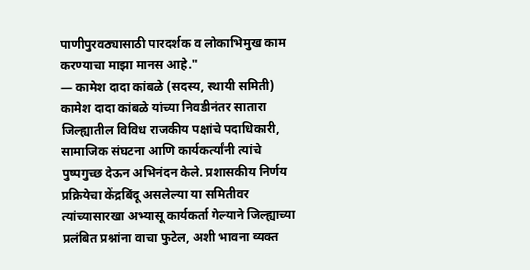पाणीपुरवठ्यासाठी पारदर्शक व लोकाभिमुख काम करण्याचा माझा मानस आहे."
— कामेश दादा कांबळे (सदस्य, स्थायी समिती)
कामेश दादा कांबळे यांच्या निवडीनंतर सातारा जिल्ह्यातील विविध राजकीय पक्षांचे पदाधिकारी, सामाजिक संघटना आणि कार्यकर्त्यांनी त्यांचे पुष्पगुच्छ देऊन अभिनंदन केले. प्रशासकीय निर्णय प्रक्रियेचा केंद्रबिंदू असलेल्या या समितीवर त्यांच्यासारखा अभ्यासू कार्यकर्ता गेल्याने जिल्ह्याच्या प्रलंबित प्रश्नांना वाचा फुटेल, अशी भावना व्यक्त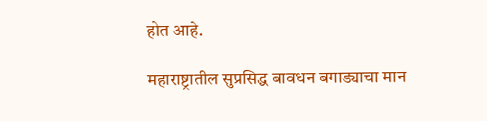होत आहे.

महाराष्ट्रातील सुप्रसिद्ध बावधन बगाड्याचा मान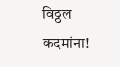विठ्ठल कदमांना!